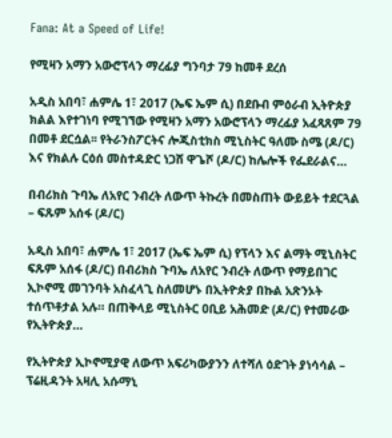Fana: At a Speed of Life!

የሚዛን አማን አውሮፕላን ማረፊያ ግንባታ 79 ከመቶ ደረሰ

አዲስ አበባ፣ ሐምሌ 1፣ 2017 (ኤፍ ኤም ሲ) በደቡብ ምዕራብ ኢትዮጵያ ክልል እየተገነባ የሚገኘው የሚዛን አማን አውሮፕላን ማረፊያ አፈጻጸም 79 በመቶ ደርሷል፡፡ የትራንስፖርትና ሎጂስቲክስ ሚኒስትር ዓለሙ ስሜ (ዶ/ር) እና የክልሉ ርዕሰ መስተዳድር ነጋሸ ዋጌሾ (ዶ/ር) ከሌሎች የፌደራልና…

በብሪክስ ጉባኤ ለአየር ንብረት ለውጥ ትኩረት በመስጠት ውይይት ተደርጓል – ፍጹም አሰፋ (ዶ/ር)

አዲስ አበባ፣ ሐምሌ 1፣ 2017 (ኤፍ ኤም ሲ) የፕላን እና ልማት ሚኒስትር ፍጹም አሰፋ (ዶ/ር) በብሪክስ ጉባኤ ለአየር ንብረት ለውጥ የማይበገር ኢኮኖሚ መገንባት አስፈላጊ ስለመሆኑ በኢትዮጵያ በኩል አጽንኦት ተሰጥቶታል አሉ። በጠቅላይ ሚኒስትር ዐቢይ አሕመድ (ዶ/ር) የተመራው የኢትዮጵያ…

የኢትዮጵያ ኢኮኖሚያዊ ለውጥ አፍሪካውያንን ለተሻለ ዕድገት ያነሳሳል – ፕሬዚዳንት አዛሊ አሱማኒ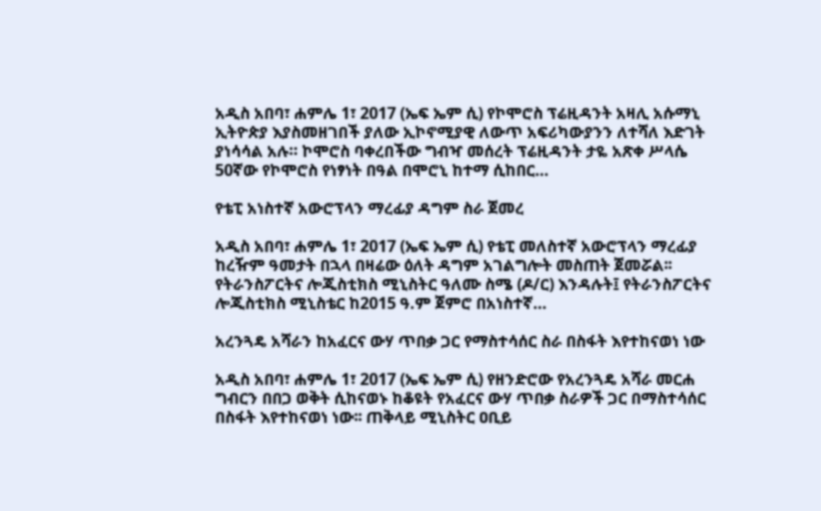አዲስ አበባ፣ ሐምሌ 1፣ 2017 (ኤፍ ኤም ሲ) የኮሞሮስ ፕሬዚዳንት አዛሊ አሱማኒ  ኢትዮጵያ እያስመዘገበች ያለው ኢኮኖሚያዊ ለውጥ አፍሪካውያንን ለተሻለ እድገት ያነሳሳል አሉ። ኮሞሮስ ባቀረበችው ግብዣ መሰረት ፕሬዚዳንት ታዬ አጽቀ ሥላሴ 50ኛው የኮሞሮስ የነፃነት በዓል በሞሮኒ ከተማ ሲከበር…

የቴፒ አነስተኛ አውሮፕላን ማረፊያ ዳግም ስራ ጀመረ

አዲስ አበባ፣ ሐምሌ 1፣ 2017 (ኤፍ ኤም ሲ) የቴፒ መለስተኛ አውሮፕላን ማረፊያ ከረዥም ዓመታት በኋላ በዛሬው ዕለት ዳግም አገልግሎት መስጠት ጀመሯል፡፡ የትራንስፖርትና ሎጂስቲክስ ሚኒስትር ዓለሙ ስሜ (ዶ/ር) እንዳሉት፤ የትራንስፖርትና ሎጂስቲክስ ሚኒስቴር ከ2015 ዓ.ም ጀምሮ በአነስተኛ…

አረንጓዴ አሻራን ከአፈርና ውሃ ጥበቃ ጋር የማስተሳሰር ስራ በስፋት እየተከናወነ ነው

አዲስ አበባ፣ ሐምሌ 1፣ 2017 (ኤፍ ኤም ሲ) የዘንድሮው የአረንጓዴ አሻራ መርሐ ግብርን በበጋ ወቅት ሲከናወኑ ከቆዩት የአፈርና ውሃ ጥበቃ ስራዎች ጋር በማስተሳሰር በስፋት እየተከናወነ ነው፡፡ ጠቅላይ ሚኒስትር ዐቢይ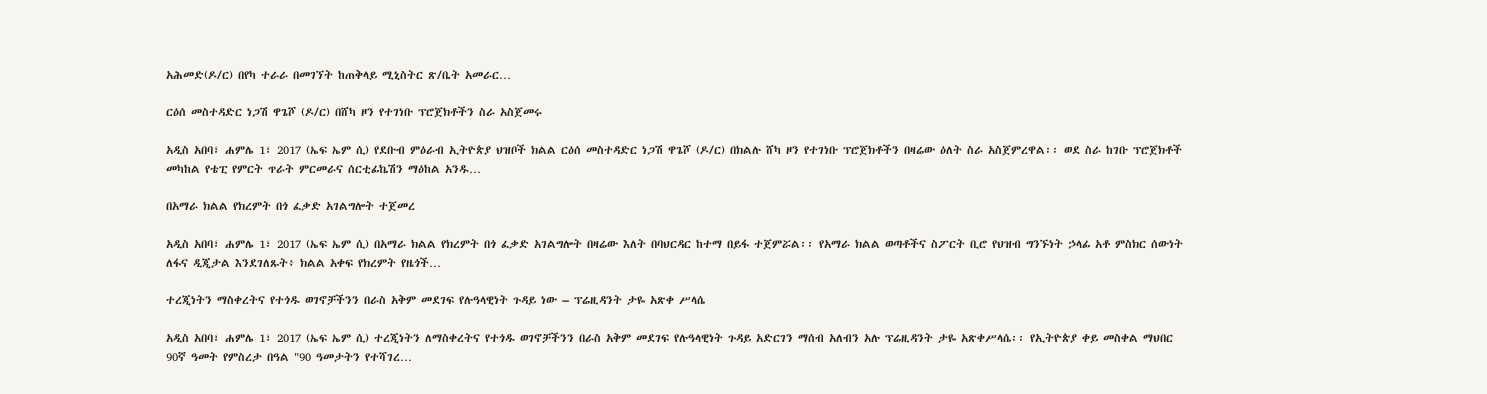አሕመድ(ዶ/ር) በየካ ተራራ በመገኘት ከጠቅላይ ሚኒስትር ጽ/ቤት አመራር…

ርዕሰ መስተዳድር ነጋሽ ዋጌሾ (ዶ/ር) በሸካ ዞን የተገነቡ ፕሮጀክቶችን ስራ አስጀመሩ

አዲስ አበባ፣ ሐምሌ 1፣ 2017 (ኤፍ ኤም ሲ) የደቡብ ምዕራብ ኢትዮጵያ ህዝቦች ክልል ርዕሰ መስተዳድር ነጋሽ ዋጌሾ (ዶ/ር) በክልሉ ሸካ ዞን የተገነቡ ፕሮጀክቶችን በዛሬው ዕለት ስራ አስጀምረዋል፡፡ ወደ ስራ ከገቡ ፕሮጀክቶች መካከል የቴፒ የምርት ጥራት ምርመራና ሰርቲፊኬሽን ማዕከል አንዱ…

በአማራ ክልል የክረምት በጎ ፈቃድ አገልግሎት ተጀመረ

አዲስ አበባ፣ ሐምሌ 1፣ 2017 (ኤፍ ኤም ሲ) በአማራ ክልል የክረምት በጎ ፈቃድ አገልግሎት በዛሬው እለት በባህርዳር ከተማ በይፋ ተጀምሯል፡፡ የአማራ ክልል ወጣቶችና ስፖርት ቢሮ የህዝብ ግንኙነት ኃላፊ አቶ ምስክር ሰውነት ለፋና ዲጂታል እንደገለጹት፥ ክልል አቀፍ የክረምት የዜጎች…

ተረጂነትን ማስቀረትና የተጎዱ ወገኖቻችንን በራስ አቅም መደገፍ የሉዓላዊነት ጉዳይ ነው – ፕሬዚዳንት ታዬ አጽቀ ሥላሴ

አዲስ አበባ፣ ሐምሌ 1፣ 2017 (ኤፍ ኤም ሲ) ተረጂነትን ለማስቀረትና የተጎዱ ወገኖቻችንን በራስ አቅም መደገፍ የሉዓላዊነት ጉዳይ አድርገን ማሰብ አለብን አሉ ፕሬዚዳንት ታዬ አጽቀሥላሴ፡፡ የኢትዮጵያ ቀይ መስቀል ማህበር 90ኛ ዓመት የምስረታ በዓል "90 ዓመታትን የተሻገረ…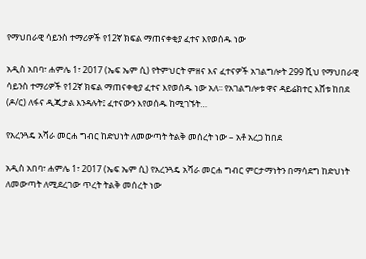የማህበራዊ ሳይንስ ተማሪዎች የ12ኛ ክፍል ማጠናቀቂያ ፈተና እየወሰዱ ነው

አዲስ አበባ፣ ሐምሌ 1፣ 2017 (ኤፍ ኤም ሲ) የትምህርት ምዘና እና ፈተናዎች አገልግሎት 299 ሺህ የማህበራዊ ሳይንስ ተማሪዎች የ12ኛ ክፍል ማጠናቀቂያ ፈተና እየወሰዱ ነው አለ፡፡ የአገልግሎቱ ዋና ዳይሬክተር እሸቱ ከበደ (ዶ/ር) ለፋና ዲጂታል እንዳሉት፤ ፈተናውን እየወሰዱ ከሚገኙት…

የአረንጓዴ አሻራ መርሐ ግብር ከድህነት ለመውጣት ትልቅ መሰረት ነው – አቶ አረጋ ከበደ

አዲስ አበባ፣ ሐምሌ 1፣ 2017 (ኤፍ ኤም ሲ) የአረንጓዴ አሻራ መርሐ ግብር ምርታማነትን በማሳደግ ከድህነት ለመውጣት ለሚደረገው ጥረት ትልቅ መሰረት ነው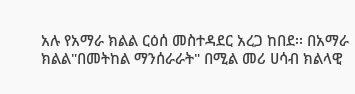አሉ የአማራ ክልል ርዕሰ መስተዳደር አረጋ ከበደ፡፡ በአማራ ክልል"በመትከል ማንሰራራት" በሚል መሪ ሀሳብ ክልላዊ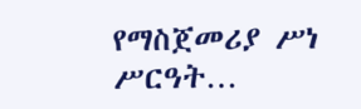የማስጀመሪያ ሥነ ሥርዓት…